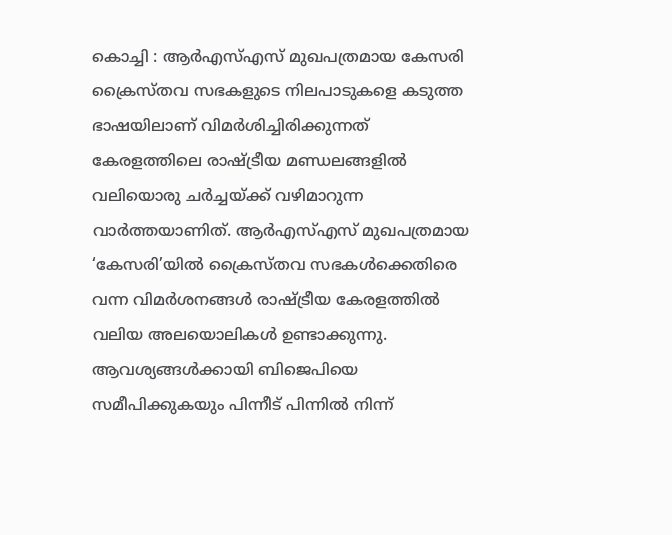കൊച്ചി : ആർഎസ്എസ് മുഖപത്രമായ കേസരി ക്രൈസ്തവ സഭകളുടെ നിലപാടുകളെ കടുത്ത ഭാഷയിലാണ് വിമർശിച്ചിരിക്കുന്നത് കേരളത്തിലെ രാഷ്ട്രീയ മണ്ഡലങ്ങളിൽ വലിയൊരു ചർച്ചയ്ക്ക് വഴിമാറുന്ന വാർത്തയാണിത്. ആർഎസ്എസ് മുഖപത്രമായ ‘കേസരി’യിൽ ക്രൈസ്തവ സഭകൾക്കെതിരെ വന്ന വിമർശനങ്ങൾ രാഷ്ട്രീയ കേരളത്തിൽ വലിയ അലയൊലികൾ ഉണ്ടാക്കുന്നു. ആവശ്യങ്ങൾക്കായി ബിജെപിയെ സമീപിക്കുകയും പിന്നീട് പിന്നിൽ നിന്ന്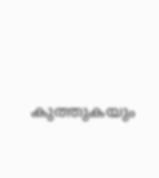കുത്തുകയും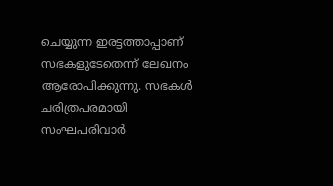ചെയ്യുന്ന ഇരട്ടത്താപ്പാണ് സഭകളുടേതെന്ന് ലേഖനം ആരോപിക്കുന്നു. സഭകൾ ചരിത്രപരമായി സംഘപരിവാർ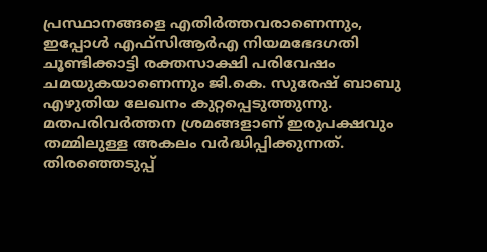പ്രസ്ഥാനങ്ങളെ എതിർത്തവരാണെന്നും, ഇപ്പോൾ എഫ്സിആർഎ നിയമഭേദഗതി ചൂണ്ടിക്കാട്ടി രക്തസാക്ഷി പരിവേഷം ചമയുകയാണെന്നും ജി.കെ. സുരേഷ് ബാബു എഴുതിയ ലേഖനം കുറ്റപ്പെടുത്തുന്നു. മതപരിവർത്തന ശ്രമങ്ങളാണ് ഇരുപക്ഷവും തമ്മിലുള്ള അകലം വർദ്ധിപ്പിക്കുന്നത്. തിരഞ്ഞെടുപ്പ്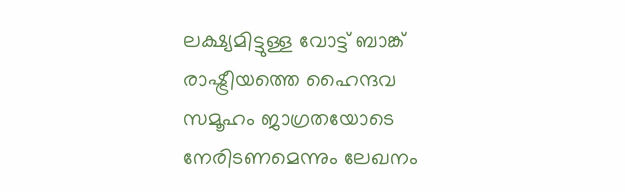ലക്ഷ്യമിട്ടുള്ള വോട്ട് ബാങ്ക് രാഷ്ട്രീയത്തെ ഹൈന്ദവ സമൂഹം ജാഗ്രതയോടെ നേരിടണമെന്നും ലേഖനം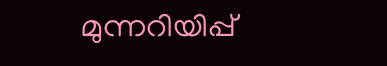മുന്നറിയിപ്പ്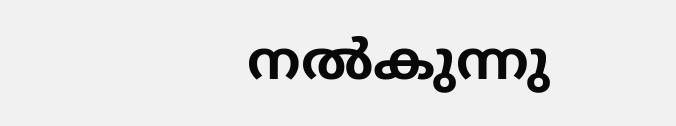നൽകുന്നു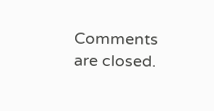Comments are closed.